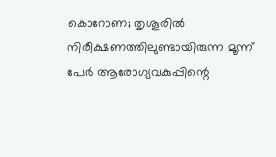കൊറോണ; തൃശൂരില്‍ നിരീക്ഷണത്തിലുണ്ടായിരുന്ന മൂന്ന് പേര്‍ ആരോഗ്യവകുപ്പിന്റെ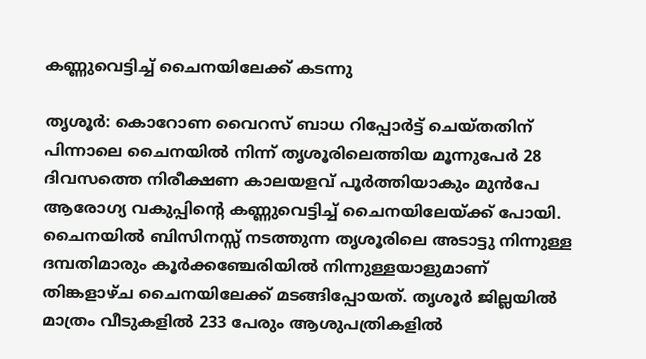കണ്ണുവെട്ടിച്ച് ചൈനയിലേക്ക് കടന്നു

തൃശൂര്‍: കൊറോണ വൈറസ് ബാധ റിപ്പോര്‍ട്ട് ചെയ്തതിന് പിന്നാലെ ചൈനയില്‍ നിന്ന് തൃശൂരിലെത്തിയ മൂന്നുപേര്‍ 28 ദിവസത്തെ നിരീക്ഷണ കാലയളവ് പൂര്‍ത്തിയാകും മുന്‍പേ ആരോഗ്യ വകുപ്പിന്റെ കണ്ണുവെട്ടിച്ച് ചൈനയിലേയ്ക്ക് പോയി. ചൈനയില്‍ ബിസിനസ്സ് നടത്തുന്ന തൃശൂരിലെ അടാട്ടു നിന്നുള്ള ദമ്പതിമാരും കൂര്‍ക്കഞ്ചേരിയില്‍ നിന്നുള്ളയാളുമാണ് തിങ്കളാഴ്ച ചൈനയിലേക്ക് മടങ്ങിപ്പോയത്. തൃശൂര്‍ ജില്ലയില്‍ മാത്രം വീടുകളില്‍ 233 പേരും ആശുപത്രികളില്‍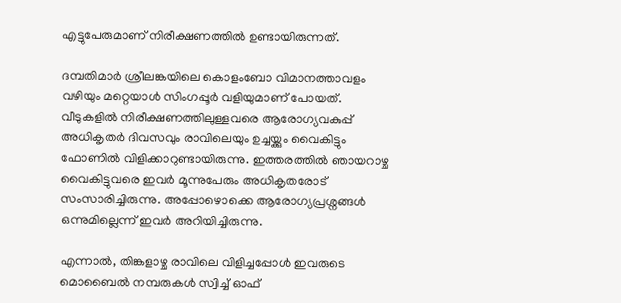എട്ടുപേരുമാണ് നിരീക്ഷണത്തില്‍ ഉണ്ടായിരുന്നത്.

ദമ്പതിമാര്‍ ശ്രീലങ്കയിലെ കൊളംബോ വിമാനത്താവളം വഴിയും മറ്റെയാള്‍ സിംഗപ്പൂര്‍ വളിയുമാണ് പോയത്. വീടുകളില്‍ നിരീക്ഷണത്തിലുള്ളവരെ ആരോഗ്യവകുപ്പ് അധികൃതര്‍ ദിവസവും രാവിലെയും ഉച്ചയ്ക്കും വൈകിട്ടും ഫോണില്‍ വിളിക്കാറുണ്ടായിരുന്നു. ഇത്തരത്തില്‍ ഞായറാഴ്ച വൈകിട്ടുവരെ ഇവര്‍ മൂന്നുപേരും അധികൃതരോട് സംസാരിച്ചിരുന്നു. അപ്പോഴൊക്കെ ആരോഗ്യപ്രശ്നങ്ങള്‍ ഒന്നുമില്ലെന്ന് ഇവര്‍ അറിയിച്ചിരുന്നു.

എന്നാല്‍, തിങ്കളാഴ്ച രാവിലെ വിളിച്ചപ്പോള്‍ ഇവരുടെ മൊബൈല്‍ നമ്പരുകള്‍ സ്വിച്ച് ഓഫ്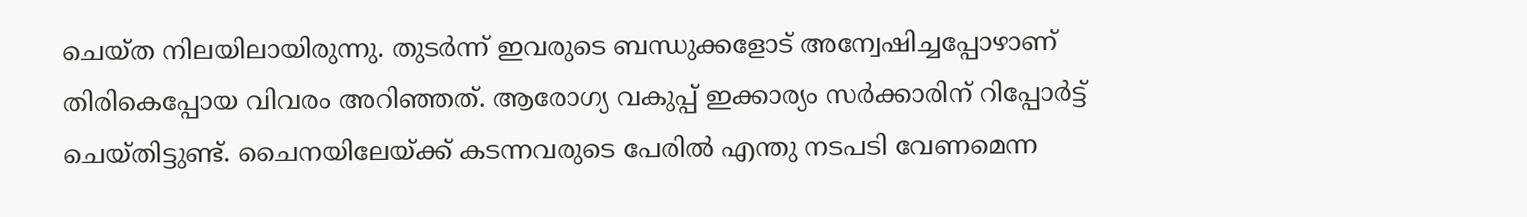ചെയ്ത നിലയിലായിരുന്നു. തുടര്‍ന്ന് ഇവരുടെ ബന്ധുക്കളോട് അന്വേഷിച്ചപ്പോഴാണ് തിരികെപ്പോയ വിവരം അറിഞ്ഞത്. ആരോഗ്യ വകുപ്പ് ഇക്കാര്യം സര്‍ക്കാരിന് റിപ്പോര്‍ട്ട് ചെയ്തിട്ടുണ്ട്. ചൈനയിലേയ്ക്ക് കടന്നവരുടെ പേരില്‍ എന്തു നടപടി വേണമെന്ന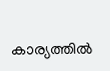കാര്യത്തില്‍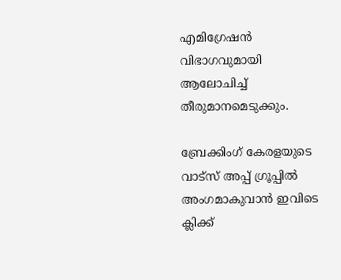എമിഗ്രേഷന്‍ വിഭാഗവുമായി ആലോചിച്ച് തീരുമാനമെടുക്കും.

ബ്രേക്കിംഗ് കേരളയുടെ വാട്സ് അപ്പ് ഗ്രൂപ്പിൽ അംഗമാകുവാൻ ഇവിടെ ക്ലിക്ക്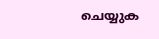ചെയ്യുക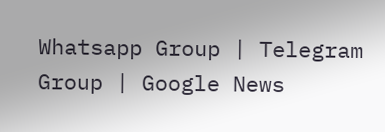Whatsapp Group | Telegram Group | Google News